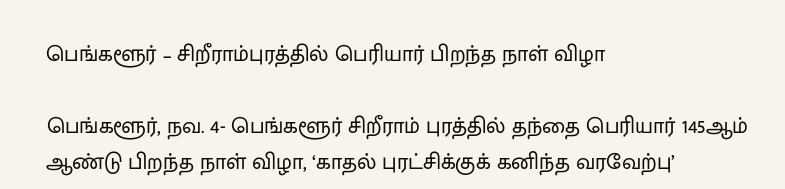பெங்களூர் – சிறீராம்புரத்தில் பெரியார் பிறந்த நாள் விழா

பெங்களூர், நவ. 4- பெங்களூர் சிறீராம் புரத்தில் தந்தை பெரியார் 145ஆம் ஆண்டு பிறந்த நாள் விழா, ‘காதல் புரட்சிக்குக் கனிந்த வரவேற்பு’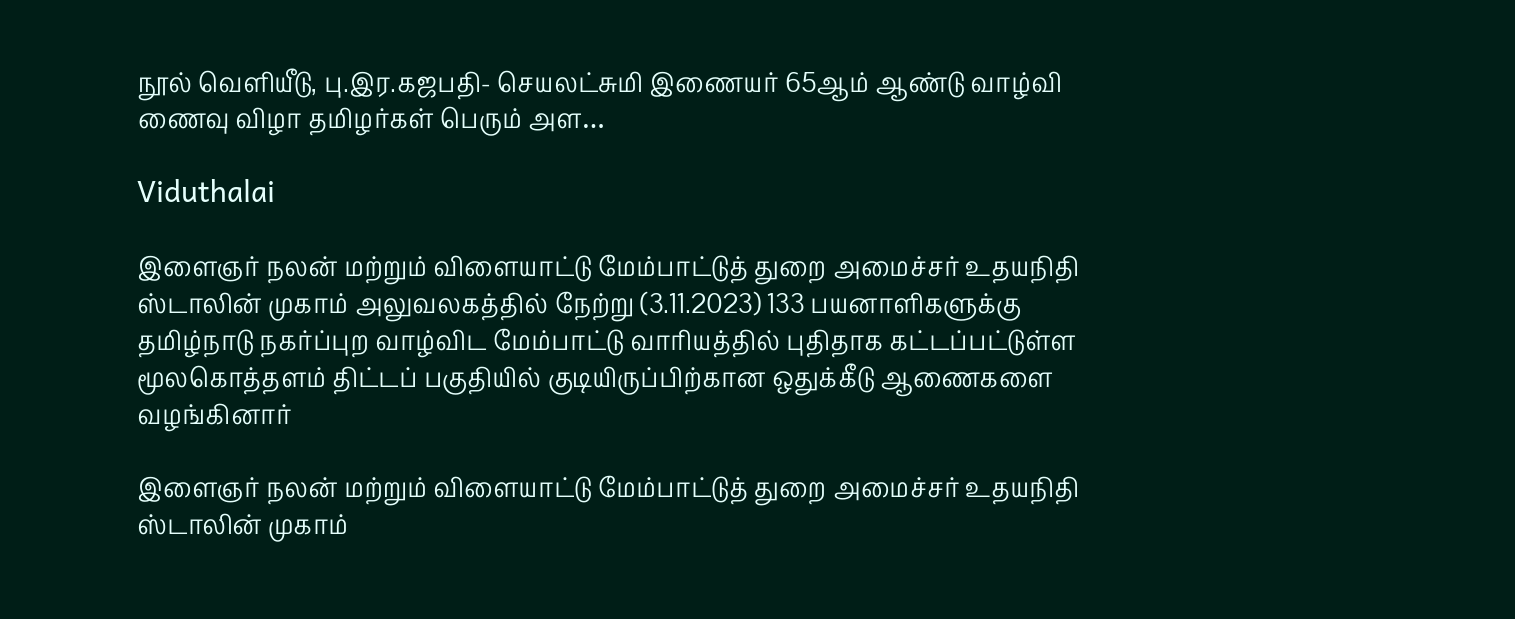நூல் வெளியீடு, பு.இர.கஜபதி- செயலட்சுமி இணையர் 65ஆம் ஆண்டு வாழ்வி ணைவு விழா தமிழர்கள் பெரும் அள…

Viduthalai

இளைஞர் நலன் மற்றும் விளையாட்டு மேம்பாட்டுத் துறை அமைச்சர் உதயநிதி ஸ்டாலின் முகாம் அலுவலகத்தில் நேற்று (3.11.2023) 133 பயனாளிகளுக்கு தமிழ்நாடு நகர்ப்புற வாழ்விட மேம்பாட்டு வாரியத்தில் புதிதாக கட்டப்பட்டுள்ள மூலகொத்தளம் திட்டப் பகுதியில் குடியிருப்பிற்கான ஒதுக்கீடு ஆணைகளை வழங்கினார்

இளைஞர் நலன் மற்றும் விளையாட்டு மேம்பாட்டுத் துறை அமைச்சர் உதயநிதி ஸ்டாலின் முகாம்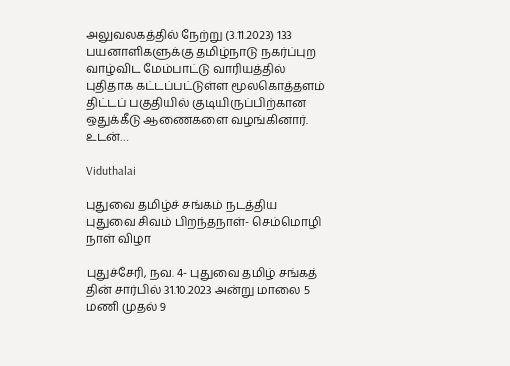அலுவலகத்தில் நேற்று (3.11.2023) 133 பயனாளிகளுக்கு தமிழ்நாடு நகர்ப்புற வாழ்விட மேம்பாட்டு வாரியத்தில் புதிதாக கட்டப்பட்டுள்ள மூலகொத்தளம் திட்டப் பகுதியில் குடியிருப்பிற்கான ஒதுக்கீடு ஆணைகளை வழங்கினார். உடன்…

Viduthalai

புதுவை தமிழ்ச் சங்கம் நடத்திய புதுவை சிவம் பிறந்தநாள்- செம்மொழி நாள் விழா

புதுச்சேரி, நவ. 4- புதுவை தமிழ் சங்கத் தின் சார்பில் 31.10.2023 அன்று மாலை 5 மணி முதல் 9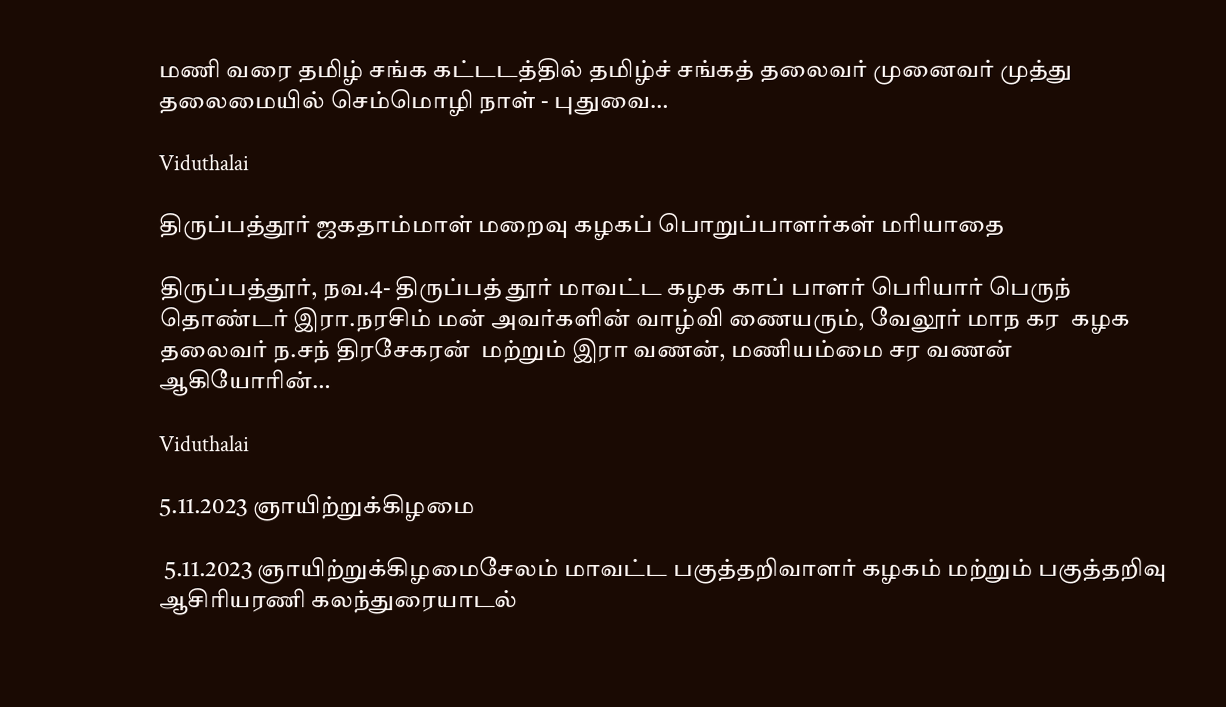மணி வரை தமிழ் சங்க கட்டடத்தில் தமிழ்ச் சங்கத் தலைவர் முனைவர் முத்து தலைமையில் செம்மொழி நாள் - புதுவை…

Viduthalai

திருப்பத்தூர் ஜகதாம்மாள் மறைவு கழகப் பொறுப்பாளர்கள் மரியாதை

திருப்பத்தூர், நவ.4- திருப்பத் தூர் மாவட்ட கழக காப் பாளர் பெரியார் பெருந் தொண்டர் இரா.நரசிம் மன் அவர்களின் வாழ்வி ணையரும், வேலூர் மாந கர  கழக தலைவர் ந.சந் திரசேகரன்  மற்றும் இரா வணன், மணியம்மை சர வணன் ஆகியோரின்…

Viduthalai

5.11.2023 ஞாயிற்றுக்கிழமை

 5.11.2023 ஞாயிற்றுக்கிழமைசேலம் மாவட்ட பகுத்தறிவாளர் கழகம் மற்றும் பகுத்தறிவு ஆசிரியரணி கலந்துரையாடல்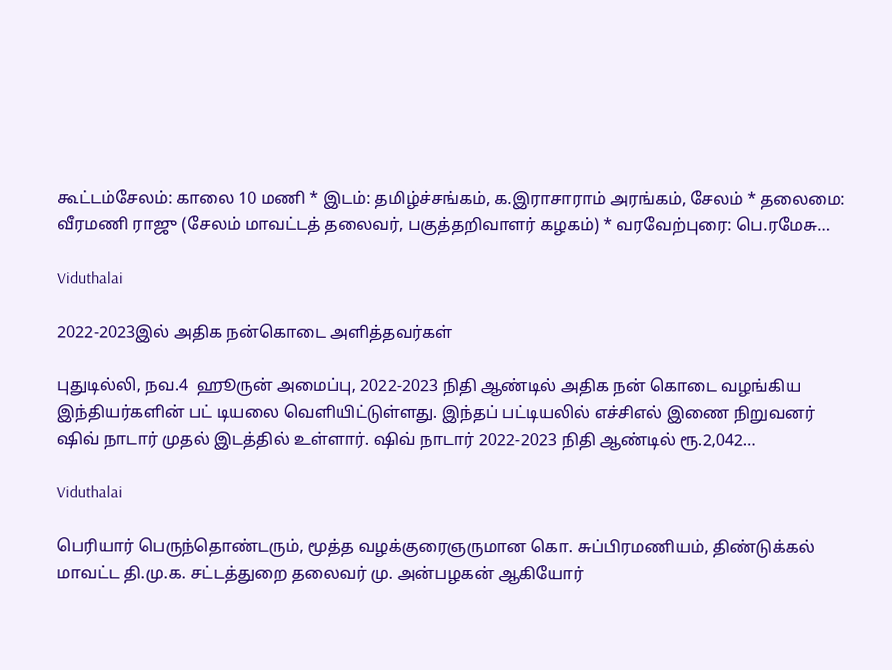கூட்டம்சேலம்: காலை 10 மணி * இடம்: தமிழ்ச்சங்கம், க.இராசாராம் அரங்கம், சேலம் * தலைமை: வீரமணி ராஜு (சேலம் மாவட்டத் தலைவர், பகுத்தறிவாளர் கழகம்) * வரவேற்புரை: பெ.ரமேசு…

Viduthalai

2022-2023இல் அதிக நன்கொடை அளித்தவர்கள்

புதுடில்லி, நவ.4  ஹூருன் அமைப்பு, 2022-2023 நிதி ஆண்டில் அதிக நன் கொடை வழங்கிய இந்தியர்களின் பட் டியலை வெளியிட்டுள்ளது. இந்தப் பட்டியலில் எச்சிஎல் இணை நிறுவனர் ஷிவ் நாடார் முதல் இடத்தில் உள்ளார். ஷிவ் நாடார் 2022-2023 நிதி ஆண்டில் ரூ.2,042…

Viduthalai

பெரியார் பெருந்தொண்டரும், மூத்த வழக்குரைஞருமான கொ. சுப்பிரமணியம், திண்டுக்கல் மாவட்ட தி.மு.க. சட்டத்துறை தலைவர் மு. அன்பழகன் ஆகியோர்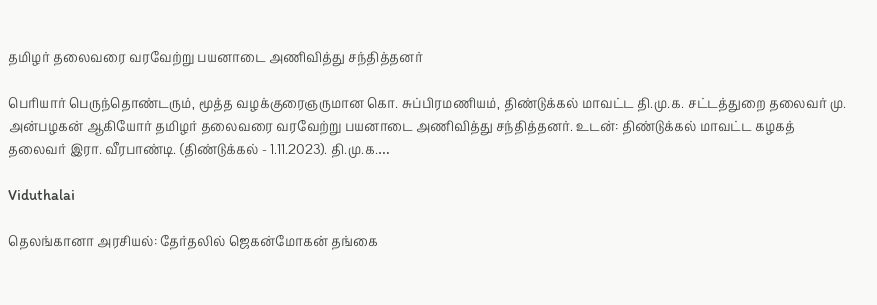தமிழர் தலைவரை வரவேற்று பயனாடை அணிவித்து சந்தித்தனர்

பெரியார் பெருந்தொண்டரும், மூத்த வழக்குரைஞருமான கொ. சுப்பிரமணியம், திண்டுக்கல் மாவட்ட தி.மு.க. சட்டத்துறை தலைவர் மு. அன்பழகன் ஆகியோர் தமிழர் தலைவரை வரவேற்று பயனாடை அணிவித்து சந்தித்தனர். உடன்: திண்டுக்கல் மாவட்ட கழகத் தலைவர் இரா. வீரபாண்டி. (திண்டுக்கல் - 1.11.2023). தி.மு.க.…

Viduthalai

தெலங்கானா அரசியல்: தேர்தலில் ஜெகன்மோகன் தங்கை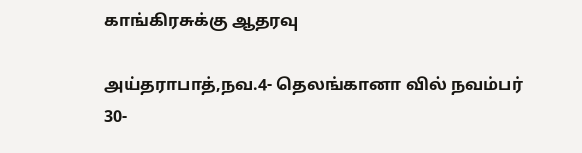காங்கிரசுக்கு ஆதரவு

அய்தராபாத்,நவ.4- தெலங்கானா வில் நவம்பர் 30-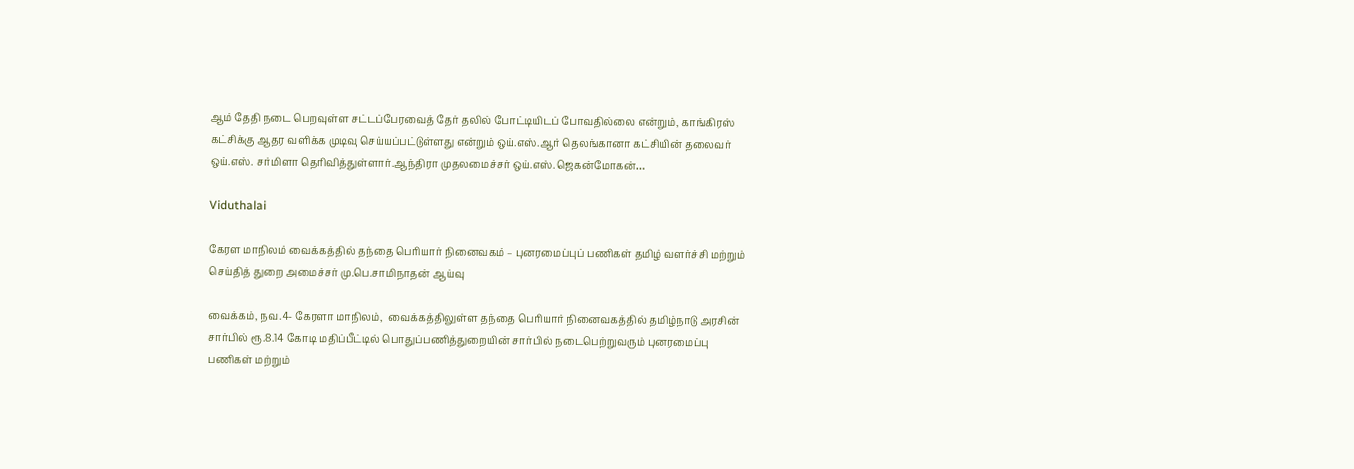ஆம் தேதி நடை பெறவுள்ள சட்டப்பேரவைத் தேர் தலில் போட்டியிடப் போவதில்லை என்றும், காங்கிரஸ் கட்சிக்கு ஆதர வளிக்க முடிவு செய்யப்பட்டுள்ளது என்றும் ஒய்.எஸ்.ஆர் தெலங்கானா கட்சியின் தலைவர் ஒய்.எஸ். சர்மிளா தெரிவித்துள்ளார்.ஆந்திரா முதலமைச்சர் ஒய்.எஸ்.ஜெகன்மோகன்…

Viduthalai

கேரள மாநிலம் வைக்கத்தில் தந்தை பெரியார் நினைவகம் – புனரமைப்புப் பணிகள் தமிழ் வளர்ச்சி மற்றும் செய்தித் துறை அமைச்சர் மு.பெ.சாமிநாதன் ஆய்வு

வைக்கம், நவ.4- கேரளா மாநிலம்,  வைக்கத்திலுள்ள தந்தை பெரியார் நினைவகத்தில் தமிழ்நாடு அரசின் சார்பில் ரூ.8.14 கோடி மதிப்பீட்டில் பொதுப்பணித்துறையின் சார்பில் நடைபெற்றுவரும் புனரமைப்பு பணிகள் மற்றும்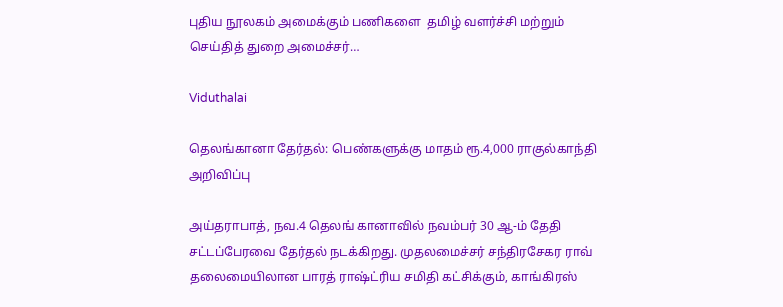புதிய நூலகம் அமைக்கும் பணிகளை  தமிழ் வளர்ச்சி மற்றும் செய்தித் துறை அமைச்சர்…

Viduthalai

தெலங்கானா தேர்தல்: பெண்களுக்கு மாதம் ரூ.4,000 ராகுல்காந்தி அறிவிப்பு

அய்தராபாத், நவ.4 தெலங் கானாவில் நவம்பர் 30 ஆ-ம் தேதி சட்டப்பேரவை தேர்தல் நடக்கிறது. முதலமைச்சர் சந்திரசேகர ராவ் தலைமையிலான பாரத் ராஷ்ட்ரிய சமிதி கட்சிக்கும், காங்கிரஸ்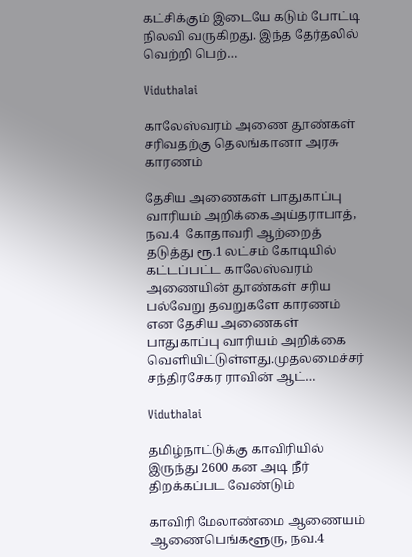கட்சிக்கும் இடையே கடும் போட்டி நிலவி வருகிறது. இந்த தேர்தலில் வெற்றி பெற்…

Viduthalai

காலேஸ்வரம் அணை தூண்கள் சரிவதற்கு தெலங்கானா அரசு காரணம்

தேசிய அணைகள் பாதுகாப்பு வாரியம் அறிக்கைஅய்தராபாத்,  நவ.4  கோதாவரி ஆற்றைத் தடுத்து ரூ.1 லட்சம் கோடியில் கட்டப்பட்ட காலேஸ்வரம் அணையின் தூண்கள் சரிய பல்வேறு தவறுகளே காரணம் என தேசிய அணைகள் பாதுகாப்பு வாரியம் அறிக்கை வெளியிட்டுள்ளது.முதலமைச்சர் சந்திரசேகர ராவின் ஆட்…

Viduthalai

தமிழ்நாட்டுக்கு காவிரியில் இருந்து 2600 கன அடி நீர் திறக்கப்பட வேண்டும்

காவிரி மேலாண்மை ஆணையம் ஆணைபெங்களூரு, நவ.4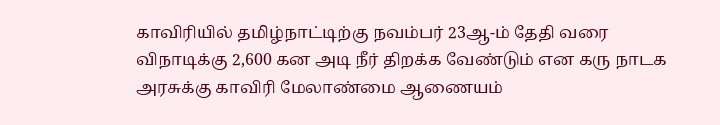காவிரியில் தமிழ்நாட்டிற்கு நவம்பர் 23ஆ-ம் தேதி வரை விநாடிக்கு 2,600 கன அடி நீர் திறக்க வேண்டும் என கரு நாடக அரசுக்கு காவிரி மேலாண்மை ஆணையம்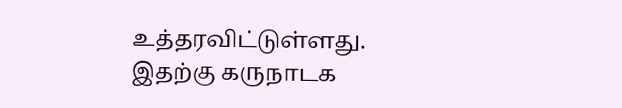உத்தரவிட்டுள்ளது. இதற்கு கருநாடக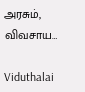அரசும், விவசாய…

Viduthalai